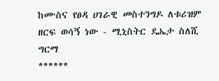ከሙስና የፀዳ ሀገራዊ መስተንግዶ ለቱሪዝም ዘርፍ ወሳኝ ነው - ሚኒስትር ዴኤታ ስለሺ ግርማ
******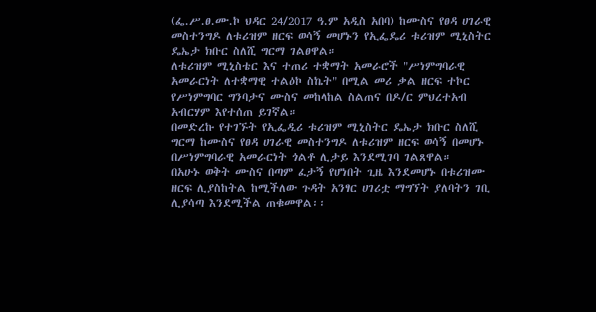(ፌ.ሥ.ፀ.ሙ.ኮ ህዳር 24/2017 ዓ.ም አዲስ አበባ) ከሙስና የፀዳ ሀገራዊ መስተንግዶ ለቱሪዝም ዘርፍ ወሳኝ መሆኑን የኢፌዴሪ ቱሪዝም ሚኒስትር ዴኤታ ክቡር ስለሺ ግርማ ገልፀዋል።
ለቱሪዝም ሚኒስቴር እና ተጠሪ ተቋማት አመራሮች "ሥነምግባራዊ አመራርነት ለተቋማዊ ተልዕኮ ስኬት" በሚል መሪ ቃል ዘርፍ ተኮር የሥነምግባር ግንባታና ሙስና መከላከል ስልጠና በዶ/ር ምህረተአብ አብርሃም እየተሰጠ ይገኛል።
በመድረኩ የተገኙት የኢፌዲሪ ቱሪዝም ሚኒስትር ዴኤታ ክቡር ስለሺ ግርማ ከሙስና የፀዳ ሀገራዊ መስተንግዶ ለቱሪዝም ዘርፍ ወሳኝ በመሆኑ በሥነምግባራዊ አመራርነት ጎልቶ ሊታይ እንደሚገባ ገልጸዋል።
በአሁኑ ወቅት ሙስና በጣም ፈታኝ የሆነበት ጊዜ እንደመሆኑ በቱሪዝሙ ዘርፍ ሊያስከትል ከሚችለው ጉዳት አንፃር ሀገሪቷ ማግኘት ያለባትን ገቢ ሊያሳጣ እንደሚችል ጠቁመዋል፡፡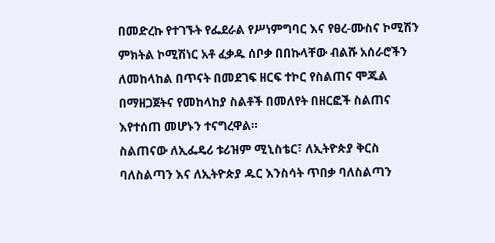በመድረኩ የተገኙት የፌደራል የሥነምግባር እና የፀረ-ሙስና ኮሚሽን ምክትል ኮሚሽነር አቶ ፈቃዱ ሰቦቃ በበኩላቸው ብልሹ አሰራሮችን ለመከላከል በጥናት በመደገፍ ዘርፍ ተኮር የስልጠና ሞጁል በማዘጋጀትና የመከላከያ ስልቶች በመለየት በዘርፎች ስልጠና እየተሰጠ መሆኑን ተናግረዋል።
ስልጠናው ለኢፌዴሪ ቱሪዝም ሚኒስቴር፣ ለኢትዮጵያ ቅርስ ባለስልጣን እና ለኢትዮጵያ ዱር እንስሳት ጥበቃ ባለስልጣን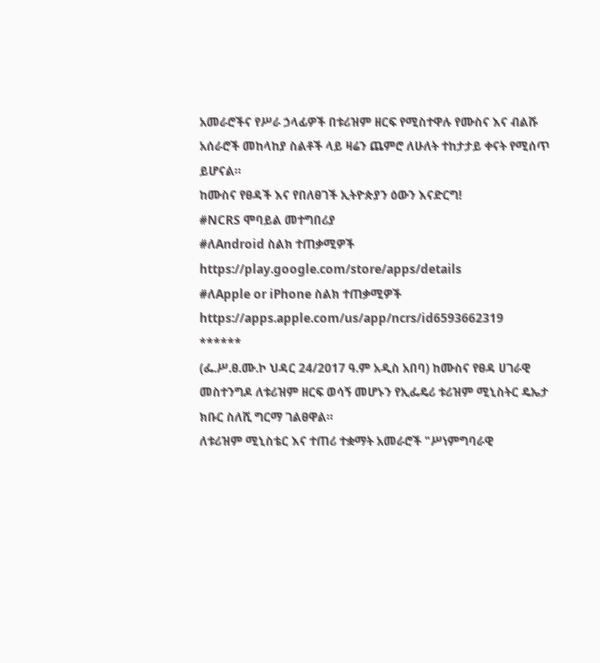አመራሮችና የሥራ ኃላፊዎች በቱሪዝም ዘርፍ የሚስተዋሉ የሙስና እና ብልሹ አሰራሮች መከላከያ ስልቶች ላይ ዛሬን ጨምሮ ለሁለት ተከታታይ ቀናት የሚሰጥ ይሆናል።
ከሙስና የፀዳች እና የበለፀገች ኢትዮጵያን ዕውን እናድርግ!
#NCRS ሞባይል መተግበሪያ
#ለAndroid ስልክ ተጠቃሚዎች
https://play.google.com/store/apps/details
#ለApple or iPhone ስልክ ተጠቃሚዎች
https://apps.apple.com/us/app/ncrs/id6593662319
******
(ፌ.ሥ.ፀ.ሙ.ኮ ህዳር 24/2017 ዓ.ም አዲስ አበባ) ከሙስና የፀዳ ሀገራዊ መስተንግዶ ለቱሪዝም ዘርፍ ወሳኝ መሆኑን የኢፌዴሪ ቱሪዝም ሚኒስትር ዴኤታ ክቡር ስለሺ ግርማ ገልፀዋል።
ለቱሪዝም ሚኒስቴር እና ተጠሪ ተቋማት አመራሮች "ሥነምግባራዊ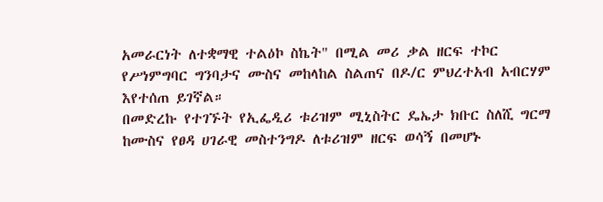አመራርነት ለተቋማዊ ተልዕኮ ስኬት" በሚል መሪ ቃል ዘርፍ ተኮር የሥነምግባር ግንባታና ሙስና መከላከል ስልጠና በዶ/ር ምህረተአብ አብርሃም እየተሰጠ ይገኛል።
በመድረኩ የተገኙት የኢፌዲሪ ቱሪዝም ሚኒስትር ዴኤታ ክቡር ስለሺ ግርማ ከሙስና የፀዳ ሀገራዊ መስተንግዶ ለቱሪዝም ዘርፍ ወሳኝ በመሆኑ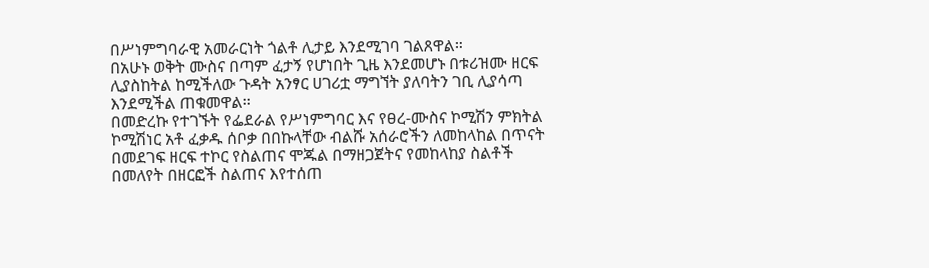በሥነምግባራዊ አመራርነት ጎልቶ ሊታይ እንደሚገባ ገልጸዋል።
በአሁኑ ወቅት ሙስና በጣም ፈታኝ የሆነበት ጊዜ እንደመሆኑ በቱሪዝሙ ዘርፍ ሊያስከትል ከሚችለው ጉዳት አንፃር ሀገሪቷ ማግኘት ያለባትን ገቢ ሊያሳጣ እንደሚችል ጠቁመዋል፡፡
በመድረኩ የተገኙት የፌደራል የሥነምግባር እና የፀረ-ሙስና ኮሚሽን ምክትል ኮሚሽነር አቶ ፈቃዱ ሰቦቃ በበኩላቸው ብልሹ አሰራሮችን ለመከላከል በጥናት በመደገፍ ዘርፍ ተኮር የስልጠና ሞጁል በማዘጋጀትና የመከላከያ ስልቶች በመለየት በዘርፎች ስልጠና እየተሰጠ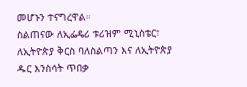መሆኑን ተናግረዋል።
ስልጠናው ለኢፌዴሪ ቱሪዝም ሚኒስቴር፣ ለኢትዮጵያ ቅርስ ባለስልጣን እና ለኢትዮጵያ ዱር እንስሳት ጥበቃ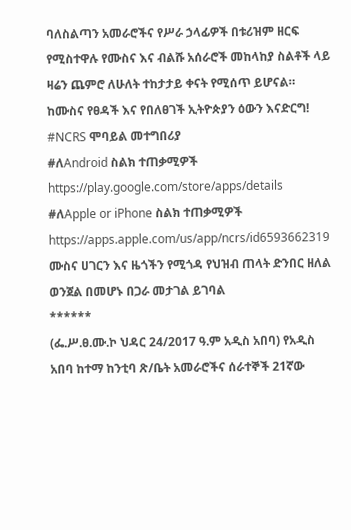ባለስልጣን አመራሮችና የሥራ ኃላፊዎች በቱሪዝም ዘርፍ የሚስተዋሉ የሙስና እና ብልሹ አሰራሮች መከላከያ ስልቶች ላይ ዛሬን ጨምሮ ለሁለት ተከታታይ ቀናት የሚሰጥ ይሆናል።
ከሙስና የፀዳች እና የበለፀገች ኢትዮጵያን ዕውን እናድርግ!
#NCRS ሞባይል መተግበሪያ
#ለAndroid ስልክ ተጠቃሚዎች
https://play.google.com/store/apps/details
#ለApple or iPhone ስልክ ተጠቃሚዎች
https://apps.apple.com/us/app/ncrs/id6593662319
ሙስና ሀገርን እና ዜጎችን የሚጎዳ የህዝብ ጠላት ድንበር ዘለል ወንጀል በመሆኑ በጋራ መታገል ይገባል
******
(ፌ.ሥ.ፀ.ሙ.ኮ ህዳር 24/2017 ዓ.ም አዲስ አበባ) የአዲስ አበባ ከተማ ከንቲባ ጽ/ቤት አመራሮችና ሰራተኞች 21ኛው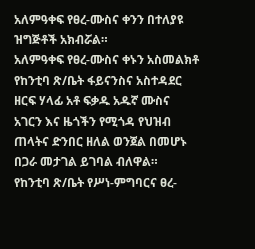አለምዓቀፍ የፀረ-ሙስና ቀንን በተለያዩ ዝግጅቶች አክብሯል።
አለምዓቀፍ የፀረ-ሙስና ቀኑን አስመልክቶ የከንቲባ ጽ/ቤት ፋይናንስና አስተዳደር ዘርፍ ሃላፊ አቶ ፍቃዱ አዱኛ ሙስና አገርን እና ዜጎችን የሚጎዳ የህዝብ ጠላትና ድንበር ዘለል ወንጀል በመሆኑ በጋራ መታገል ይገባል ብለዋል።
የከንቲባ ጽ/ቤት የሥነ-ምግባርና ፀረ-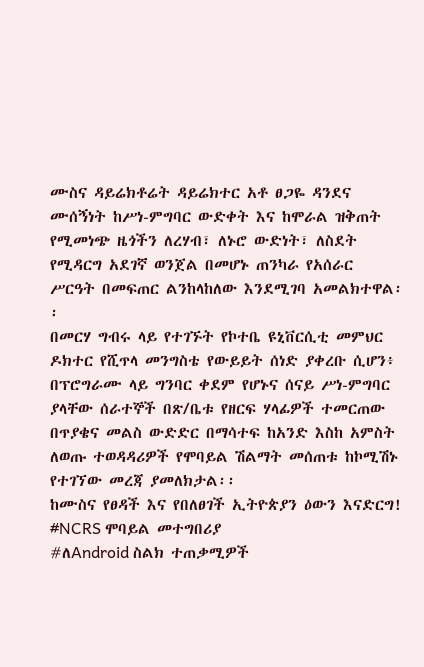ሙስና ዳይሬክቶሬት ዳይሬክተር አቶ ፀጋዬ ዳንደና ሙሰኝነት ከሥነ-ምግባር ውድቀት እና ከሞራል ዝቅጠት የሚመነጭ ዜጎችን ለረሃብ፣ ለኑሮ ውድነት፣ ለስደት የሚዳርግ አደገኛ ወንጀል በመሆኑ ጠንካራ የአሰራር ሥርዓት በመፍጠር ልንከላከለው እንደሚገባ አመልክተዋል፡፡
በመርሃ ግብሩ ላይ የተገኙት የኮተቤ ዩኒቨርሲቲ መምህር ዶክተር የሺጥላ መንግስቴ የውይይት ሰነድ ያቀረቡ ሲሆን፥ በፕሮግራሙ ላይ ግንባር ቀደም የሆኑና ሰናይ ሥነ-ምግባር ያላቸው ሰራተኞች በጽ/ቤቱ የዘርፍ ሃላፊዎች ተመርጠው በጥያቄና መልስ ውድድር በማሳተፍ ከአንድ እስከ አምስት ለወጡ ተወዳዳሪዎች የሞባይል ሽልማት መሰጠቱ ከኮሚሽኑ የተገኘው መረጃ ያመለክታል፡፡
ከሙስና የፀዳች እና የበለፀገች ኢትዮጵያን ዕውን እናድርግ!
#NCRS ሞባይል መተግበሪያ
#ለAndroid ስልክ ተጠቃሚዎች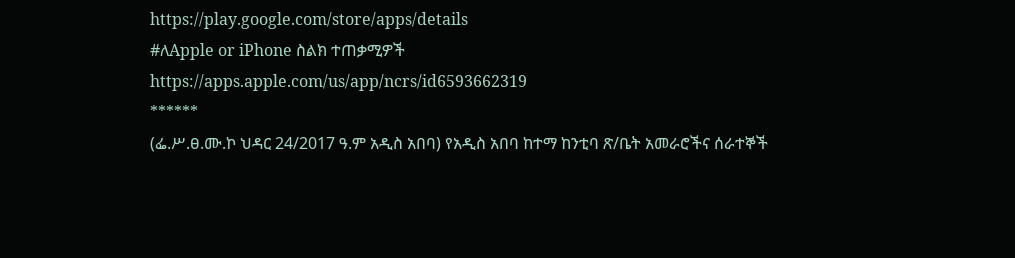https://play.google.com/store/apps/details
#ለApple or iPhone ስልክ ተጠቃሚዎች
https://apps.apple.com/us/app/ncrs/id6593662319
******
(ፌ.ሥ.ፀ.ሙ.ኮ ህዳር 24/2017 ዓ.ም አዲስ አበባ) የአዲስ አበባ ከተማ ከንቲባ ጽ/ቤት አመራሮችና ሰራተኞች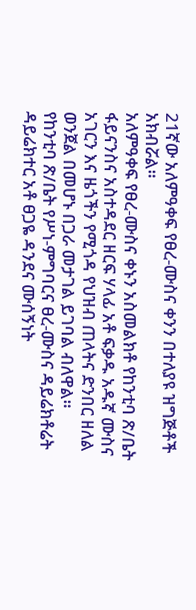21ኛው አለምዓቀፍ የፀረ-ሙስና ቀንን በተለያዩ ዝግጅቶች አክብሯል።
አለምዓቀፍ የፀረ-ሙስና ቀኑን አስመልክቶ የከንቲባ ጽ/ቤት ፋይናንስና አስተዳደር ዘርፍ ሃላፊ አቶ ፍቃዱ አዱኛ ሙስና አገርን እና ዜጎችን የሚጎዳ የህዝብ ጠላትና ድንበር ዘለል ወንጀል በመሆኑ በጋራ መታገል ይገባል ብለዋል።
የከንቲባ ጽ/ቤት የሥነ-ምግባርና ፀረ-ሙስና ዳይሬክቶሬት ዳይሬክተር አቶ ፀጋዬ ዳንደና ሙሰኝነት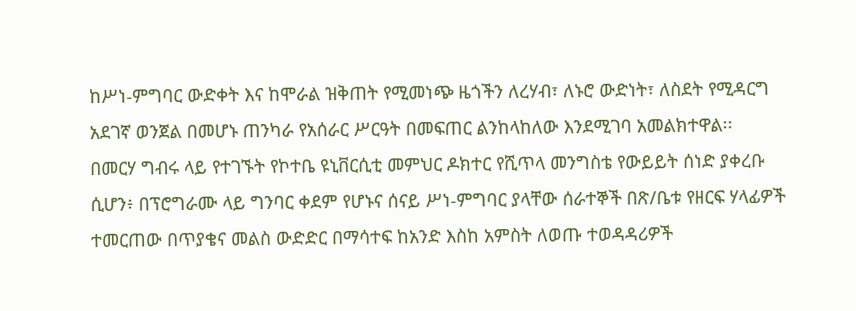ከሥነ-ምግባር ውድቀት እና ከሞራል ዝቅጠት የሚመነጭ ዜጎችን ለረሃብ፣ ለኑሮ ውድነት፣ ለስደት የሚዳርግ አደገኛ ወንጀል በመሆኑ ጠንካራ የአሰራር ሥርዓት በመፍጠር ልንከላከለው እንደሚገባ አመልክተዋል፡፡
በመርሃ ግብሩ ላይ የተገኙት የኮተቤ ዩኒቨርሲቲ መምህር ዶክተር የሺጥላ መንግስቴ የውይይት ሰነድ ያቀረቡ ሲሆን፥ በፕሮግራሙ ላይ ግንባር ቀደም የሆኑና ሰናይ ሥነ-ምግባር ያላቸው ሰራተኞች በጽ/ቤቱ የዘርፍ ሃላፊዎች ተመርጠው በጥያቄና መልስ ውድድር በማሳተፍ ከአንድ እስከ አምስት ለወጡ ተወዳዳሪዎች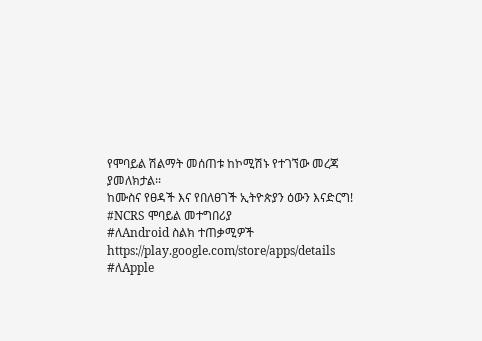የሞባይል ሽልማት መሰጠቱ ከኮሚሽኑ የተገኘው መረጃ ያመለክታል፡፡
ከሙስና የፀዳች እና የበለፀገች ኢትዮጵያን ዕውን እናድርግ!
#NCRS ሞባይል መተግበሪያ
#ለAndroid ስልክ ተጠቃሚዎች
https://play.google.com/store/apps/details
#ለApple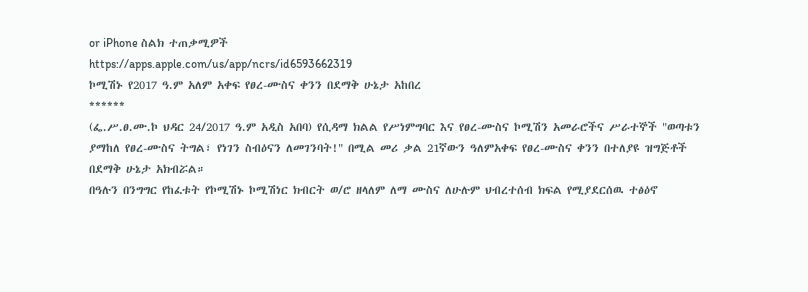or iPhone ስልክ ተጠቃሚዎች
https://apps.apple.com/us/app/ncrs/id6593662319
ኮሚሽኑ የ2017 ዓ.ም አለም አቀፍ የፀረ-ሙስና ቀንን በደማቅ ሁኔታ አከበረ
******
(ፌ.ሥ.ፀ.ሙ.ኮ ህዳር 24/2017 ዓ.ም አዲስ አበባ) የሲዳማ ክልል የሥነምግባር እና የፀረ-ሙስና ኮሚሽን አመራሮችና ሥራተኞች "ወጣቱን ያማከለ የፀረ-ሙስና ትግል፣ የነገን ስብዕናን ለመገንባት!" በሚል መሪ ቃል 21ኛውን ዓለምአቀፍ የፀረ-ሙስና ቀንን በተለያዩ ዝግጅቶች በደማቅ ሁኔታ አክብሯል።
በዓሉን በንግግር የከፈቱት የኮሚሽኑ ኮሚሽነር ክብርት ወ/ሮ ዘላለም ለማ ሙስና ለሁሉም ህብረተሰብ ክፍል የሚያደርሰዉ ተፅዕኖ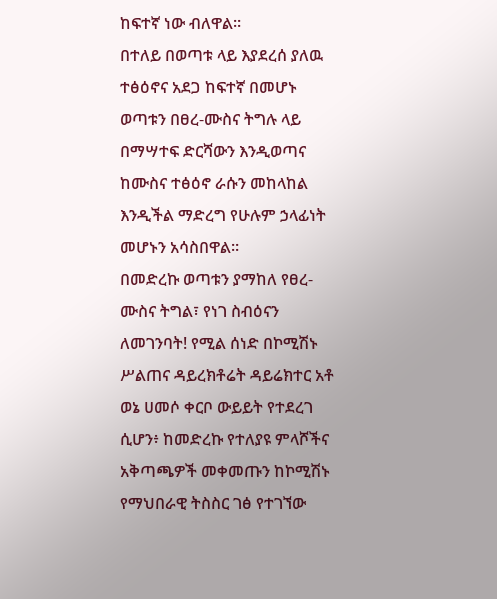ከፍተኛ ነው ብለዋል።
በተለይ በወጣቱ ላይ እያደረሰ ያለዉ ተፅዕኖና አደጋ ከፍተኛ በመሆኑ ወጣቱን በፀረ-ሙስና ትግሉ ላይ በማሣተፍ ድርሻውን እንዲወጣና ከሙስና ተፅዕኖ ራሱን መከላከል እንዲችል ማድረግ የሁሉም ኃላፊነት መሆኑን አሳስበዋል።
በመድረኩ ወጣቱን ያማከለ የፀረ-ሙስና ትግል፣ የነገ ስብዕናን ለመገንባት! የሚል ሰነድ በኮሚሽኑ ሥልጠና ዳይረክቶሬት ዳይሬክተር አቶ ወኔ ሀመሶ ቀርቦ ውይይት የተደረገ ሲሆን፥ ከመድረኩ የተለያዩ ምላሾችና አቅጣጫዎች መቀመጡን ከኮሚሽኑ የማህበራዊ ትስስር ገፅ የተገኘው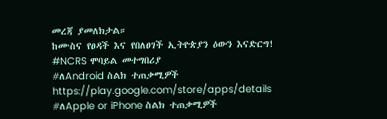መረጃ ያመለክታል።
ከሙስና የፀዳች እና የበለፀገች ኢትዮጵያን ዕውን እናድርግ!
#NCRS ሞባይል መተግበሪያ
#ለAndroid ስልክ ተጠቃሚዎች
https://play.google.com/store/apps/details
#ለApple or iPhone ስልክ ተጠቃሚዎች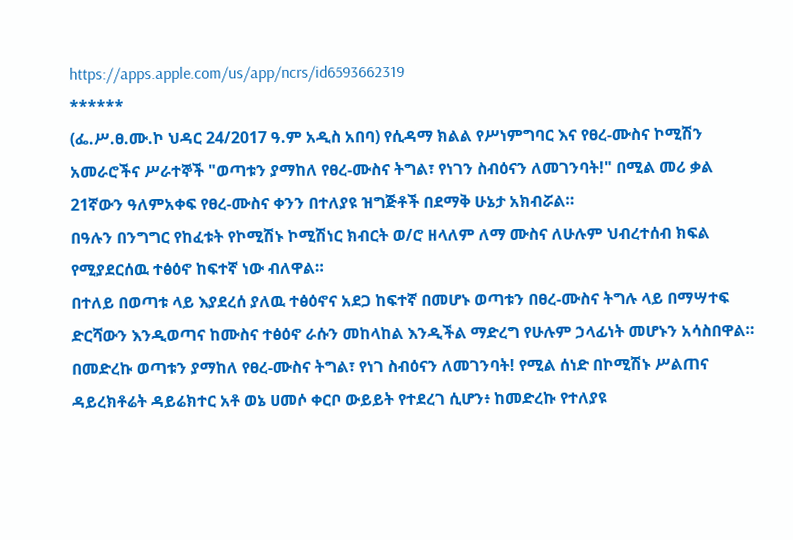https://apps.apple.com/us/app/ncrs/id6593662319
******
(ፌ.ሥ.ፀ.ሙ.ኮ ህዳር 24/2017 ዓ.ም አዲስ አበባ) የሲዳማ ክልል የሥነምግባር እና የፀረ-ሙስና ኮሚሽን አመራሮችና ሥራተኞች "ወጣቱን ያማከለ የፀረ-ሙስና ትግል፣ የነገን ስብዕናን ለመገንባት!" በሚል መሪ ቃል 21ኛውን ዓለምአቀፍ የፀረ-ሙስና ቀንን በተለያዩ ዝግጅቶች በደማቅ ሁኔታ አክብሯል።
በዓሉን በንግግር የከፈቱት የኮሚሽኑ ኮሚሽነር ክብርት ወ/ሮ ዘላለም ለማ ሙስና ለሁሉም ህብረተሰብ ክፍል የሚያደርሰዉ ተፅዕኖ ከፍተኛ ነው ብለዋል።
በተለይ በወጣቱ ላይ እያደረሰ ያለዉ ተፅዕኖና አደጋ ከፍተኛ በመሆኑ ወጣቱን በፀረ-ሙስና ትግሉ ላይ በማሣተፍ ድርሻውን እንዲወጣና ከሙስና ተፅዕኖ ራሱን መከላከል እንዲችል ማድረግ የሁሉም ኃላፊነት መሆኑን አሳስበዋል።
በመድረኩ ወጣቱን ያማከለ የፀረ-ሙስና ትግል፣ የነገ ስብዕናን ለመገንባት! የሚል ሰነድ በኮሚሽኑ ሥልጠና ዳይረክቶሬት ዳይሬክተር አቶ ወኔ ሀመሶ ቀርቦ ውይይት የተደረገ ሲሆን፥ ከመድረኩ የተለያዩ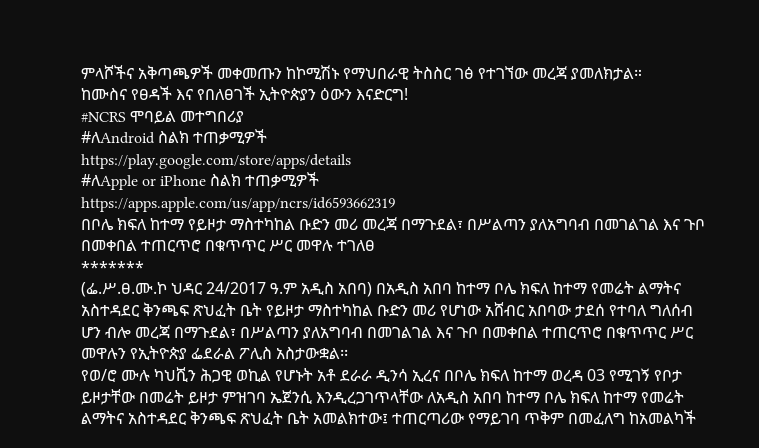ምላሾችና አቅጣጫዎች መቀመጡን ከኮሚሽኑ የማህበራዊ ትስስር ገፅ የተገኘው መረጃ ያመለክታል።
ከሙስና የፀዳች እና የበለፀገች ኢትዮጵያን ዕውን እናድርግ!
#NCRS ሞባይል መተግበሪያ
#ለAndroid ስልክ ተጠቃሚዎች
https://play.google.com/store/apps/details
#ለApple or iPhone ስልክ ተጠቃሚዎች
https://apps.apple.com/us/app/ncrs/id6593662319
በቦሌ ክፍለ ከተማ የይዞታ ማስተካከል ቡድን መሪ መረጃ በማጉደል፣ በሥልጣን ያለአግባብ በመገልገል እና ጉቦ በመቀበል ተጠርጥሮ በቁጥጥር ሥር መዋሉ ተገለፀ
*******
(ፌ.ሥ.ፀ.ሙ.ኮ ህዳር 24/2017 ዓ.ም አዲስ አበባ) በአዲስ አበባ ከተማ ቦሌ ክፍለ ከተማ የመሬት ልማትና አስተዳደር ቅንጫፍ ጽህፈት ቤት የይዞታ ማስተካከል ቡድን መሪ የሆነው አሸብር አበባው ታደሰ የተባለ ግለሰብ ሆን ብሎ መረጃ በማጉደል፣ በሥልጣን ያለአግባብ በመገልገል እና ጉቦ በመቀበል ተጠርጥሮ በቁጥጥር ሥር መዋሉን የኢትዮጵያ ፌደራል ፖሊስ አስታውቋል፡፡
የወ/ሮ ሙሉ ካህሺን ሕጋዊ ወኪል የሆኑት አቶ ደራራ ዲንሳ ኢረና በቦሌ ክፍለ ከተማ ወረዳ 03 የሚገኝ የቦታ ይዞታቸው በመሬት ይዞታ ምዝገባ ኤጀንሲ እንዲረጋገጥላቸው ለአዲስ አበባ ከተማ ቦሌ ክፍለ ከተማ የመሬት ልማትና አስተዳደር ቅንጫፍ ጽህፈት ቤት አመልክተው፤ ተጠርጣሪው የማይገባ ጥቅም በመፈለግ ከአመልካች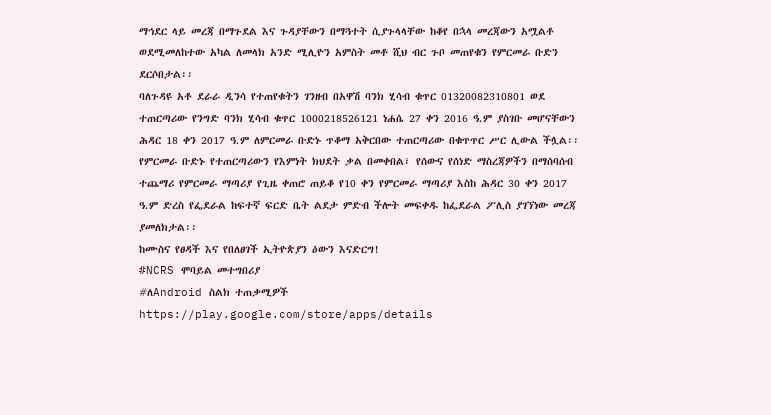ማኅደር ላይ መረጃ በማጉደል እና ጉዳያቸውን በማጓተት ሲያጉላላቸው ከቆየ በኋላ መረጃውን አሟልቶ ወደሚመለከተው አካል ለመላክ አንድ ሚሊዮን አምስት መቶ ሺህ ብር ጉቦ መጠየቁን የምርመራ ቡድን ደርሶበታል፡፡
ባለጉዳዩ አቶ ደራራ ዲንሳ የተጠየቁትን ገንዘብ በአዋሽ ባንክ ሂሳብ ቁጥር 01320082310801 ወደ ተጠርጣሪው የንግድ ባንክ ሂሳብ ቁጥር 1000218526121 ነሐሴ 27 ቀን 2016 ዓ.ም ያስገቡ መሆናቸውን ሕዳር 18 ቀን 2017 ዓ.ም ለምርመራ ቡድኑ ጥቆማ አቅርበው ተጠርጣሪው በቁጥጥር ሥር ሊውል ችሏል፡፡
የምርመራ ቡድኑ የተጠርጣሪውን የእምነት ክህደት ቃል በመቀበል፣ የሰውና የሰነድ ማስረጃዎችን በማሰባሰብ ተጨማሪ የምርመራ ማጣሪያ የጊዜ ቀጠሮ ጠይቆ የ10 ቀን የምርመራ ማጣሪያ እስከ ሕዳር 30 ቀን 2017 ዓ.ም ድረስ የፌደራል ከፍተኛ ፍርድ ቤት ልደታ ምድብ ችሎት መፍቀዱ ከፌደራል ፖሊስ ያገኘነው መረጃ ያመለክታል፡፡
ከሙስና የፀዳች እና የበለፀገች ኢትዮጵያን ዕውን እናድርግ!
#NCRS ሞባይል መተግበሪያ
#ለAndroid ስልክ ተጠቃሚዎች
https://play.google.com/store/apps/details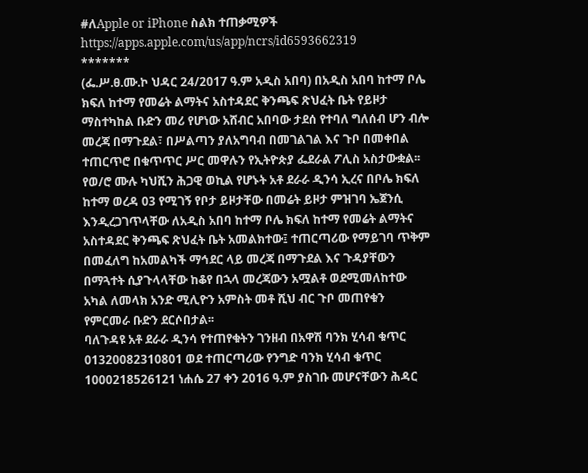#ለApple or iPhone ስልክ ተጠቃሚዎች
https://apps.apple.com/us/app/ncrs/id6593662319
*******
(ፌ.ሥ.ፀ.ሙ.ኮ ህዳር 24/2017 ዓ.ም አዲስ አበባ) በአዲስ አበባ ከተማ ቦሌ ክፍለ ከተማ የመሬት ልማትና አስተዳደር ቅንጫፍ ጽህፈት ቤት የይዞታ ማስተካከል ቡድን መሪ የሆነው አሸብር አበባው ታደሰ የተባለ ግለሰብ ሆን ብሎ መረጃ በማጉደል፣ በሥልጣን ያለአግባብ በመገልገል እና ጉቦ በመቀበል ተጠርጥሮ በቁጥጥር ሥር መዋሉን የኢትዮጵያ ፌደራል ፖሊስ አስታውቋል፡፡
የወ/ሮ ሙሉ ካህሺን ሕጋዊ ወኪል የሆኑት አቶ ደራራ ዲንሳ ኢረና በቦሌ ክፍለ ከተማ ወረዳ 03 የሚገኝ የቦታ ይዞታቸው በመሬት ይዞታ ምዝገባ ኤጀንሲ እንዲረጋገጥላቸው ለአዲስ አበባ ከተማ ቦሌ ክፍለ ከተማ የመሬት ልማትና አስተዳደር ቅንጫፍ ጽህፈት ቤት አመልክተው፤ ተጠርጣሪው የማይገባ ጥቅም በመፈለግ ከአመልካች ማኅደር ላይ መረጃ በማጉደል እና ጉዳያቸውን በማጓተት ሲያጉላላቸው ከቆየ በኋላ መረጃውን አሟልቶ ወደሚመለከተው አካል ለመላክ አንድ ሚሊዮን አምስት መቶ ሺህ ብር ጉቦ መጠየቁን የምርመራ ቡድን ደርሶበታል፡፡
ባለጉዳዩ አቶ ደራራ ዲንሳ የተጠየቁትን ገንዘብ በአዋሽ ባንክ ሂሳብ ቁጥር 01320082310801 ወደ ተጠርጣሪው የንግድ ባንክ ሂሳብ ቁጥር 1000218526121 ነሐሴ 27 ቀን 2016 ዓ.ም ያስገቡ መሆናቸውን ሕዳር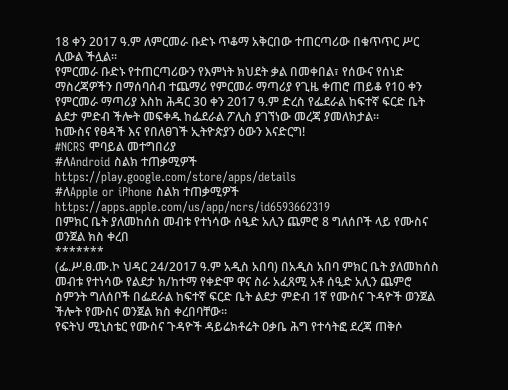18 ቀን 2017 ዓ.ም ለምርመራ ቡድኑ ጥቆማ አቅርበው ተጠርጣሪው በቁጥጥር ሥር ሊውል ችሏል፡፡
የምርመራ ቡድኑ የተጠርጣሪውን የእምነት ክህደት ቃል በመቀበል፣ የሰውና የሰነድ ማስረጃዎችን በማሰባሰብ ተጨማሪ የምርመራ ማጣሪያ የጊዜ ቀጠሮ ጠይቆ የ10 ቀን የምርመራ ማጣሪያ እስከ ሕዳር 30 ቀን 2017 ዓ.ም ድረስ የፌደራል ከፍተኛ ፍርድ ቤት ልደታ ምድብ ችሎት መፍቀዱ ከፌደራል ፖሊስ ያገኘነው መረጃ ያመለክታል፡፡
ከሙስና የፀዳች እና የበለፀገች ኢትዮጵያን ዕውን እናድርግ!
#NCRS ሞባይል መተግበሪያ
#ለAndroid ስልክ ተጠቃሚዎች
https://play.google.com/store/apps/details
#ለApple or iPhone ስልክ ተጠቃሚዎች
https://apps.apple.com/us/app/ncrs/id6593662319
በምክር ቤት ያለመከሰስ መብቱ የተነሳው ሰዒድ አሊን ጨምሮ 8 ግለሰቦች ላይ የሙስና ወንጀል ክስ ቀረበ
*******
(ፌ.ሥ.ፀ.ሙ.ኮ ህዳር 24/2017 ዓ.ም አዲስ አበባ) በአዲስ አበባ ምክር ቤት ያለመከሰስ መብቱ የተነሳው የልደታ ክ/ከተማ የቀድሞ ዋና ስራ አፈጸሚ አቶ ሰዒድ አሊን ጨምሮ ስምንት ግለሰቦች በፌደራል ከፍተኛ ፍርድ ቤት ልደታ ምድብ 1ኛ የሙስና ጉዳዮች ወንጀል ችሎት የሙስና ወንጀል ክስ ቀረበባቸው።
የፍትህ ሚኒስቴር የሙስና ጉዳዮች ዳይሬክቶሬት ዐቃቤ ሕግ የተሳትፎ ደረጃ ጠቅሶ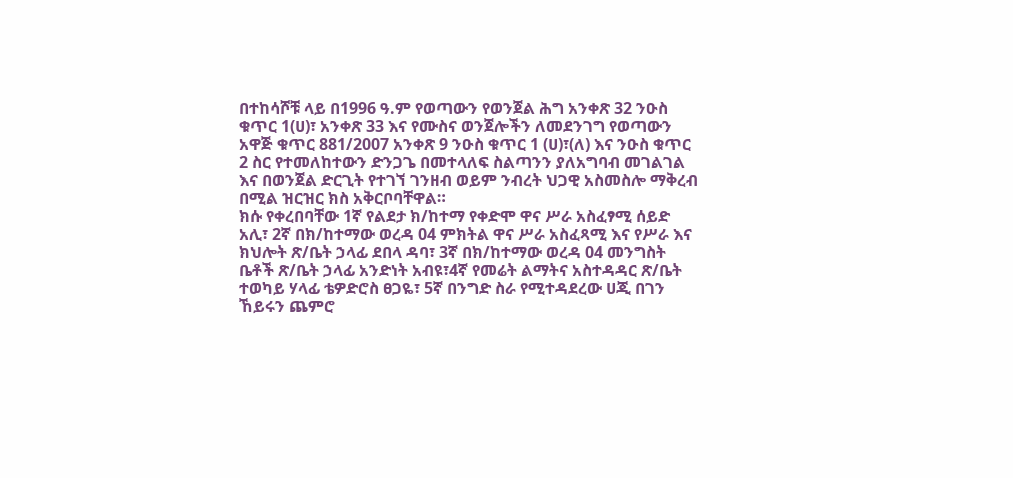በተከሳሾቹ ላይ በ1996 ዓ.ም የወጣውን የወንጀል ሕግ አንቀጽ 32 ንዑስ ቁጥር 1(ሀ)፣ አንቀጽ 33 እና የሙስና ወንጀሎችን ለመደንገግ የወጣውን አዋጅ ቁጥር 881/2007 አንቀጽ 9 ንዑስ ቁጥር 1 (ሀ)፣(ለ) እና ንዑስ ቁጥር 2 ስር የተመለከተውን ድንጋጌ በመተላለፍ ስልጣንን ያለአግባብ መገልገል እና በወንጀል ድርጊት የተገኘ ገንዘብ ወይም ንብረት ህጋዊ አስመስሎ ማቅረብ በሚል ዝርዝር ክስ አቅርቦባቸዋል።
ክሱ የቀረበባቸው 1ኛ የልደታ ክ/ከተማ የቀድሞ ዋና ሥራ አስፈፃሚ ሰይድ አሊ፣ 2ኛ በክ/ከተማው ወረዳ 04 ምክትል ዋና ሥራ አስፈጻሚ እና የሥራ እና ክህሎት ጽ/ቤት ኃላፊ ደበላ ዳባ፣ 3ኛ በክ/ከተማው ወረዳ 04 መንግስት ቤቶች ጽ/ቤት ኃላፊ አንድነት አብዩ፣4ኛ የመሬት ልማትና አስተዳዳር ጽ/ቤት ተወካይ ሃላፊ ቴዎድሮስ ፀጋዬ፣ 5ኛ በንግድ ስራ የሚተዳደረው ሀጂ በገን ኸይሩን ጨምሮ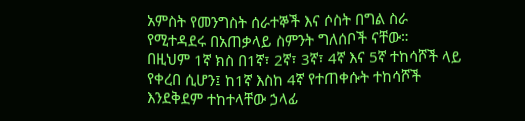አምስት የመንግስት ሰራተኞች እና ሶስት በግል ስራ የሚተዳደሩ በአጠቃላይ ስምንት ግለሰቦች ናቸው።
በዚህም 1ኛ ክስ በ1ኛ፣ 2ኛ፣ 3ኛ፣ 4ኛ እና 5ኛ ተከሳሾች ላይ የቀረበ ሲሆን፤ ከ1ኛ እስከ 4ኛ የተጠቀሱት ተከሳሾች እንደቅደም ተከተላቸው ኃላፊ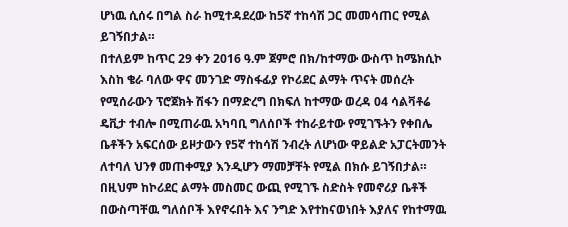ሆነዉ ሲሰሩ በግል ስራ ከሚተዳደረው ከ5ኛ ተከሳሽ ጋር መመሳጠር የሚል ይገኝበታል።
በተለይም ከጥር 29 ቀን 2016 ዓ.ም ጀምሮ በክ/ከተማው ውስጥ ከሜክሲኮ እስከ ቄራ ባለው ዋና መንገድ ማስፋፊያ የኮሪደር ልማት ጥናት መሰረት የሚሰራውን ፕሮጀክት ሽፋን በማድረግ በክፍለ ከተማው ወረዳ 04 ሳልቫቶሬ ዴቪታ ተብሎ በሚጠራዉ አካባቢ ግለሰቦች ተከራይተው የሚገኙትን የቀበሌ ቤቶችን አፍርሰው ይዞታውን የ5ኛ ተከሳሽ ንብረት ለሆነው ዋይልድ አፓርትመንት ለተባለ ህንፃ መጠቀሚያ እንዲሆን ማመቻቸት የሚል በክሱ ይገኝበታል።
በዚህም ከኮሪደር ልማት መስመር ውጪ የሚገኙ ስድስት የመኖሪያ ቤቶች በውስጣቸዉ ግለሰቦች እየኖሩበት እና ንግድ እየተከናወነበት እያለና የከተማዉ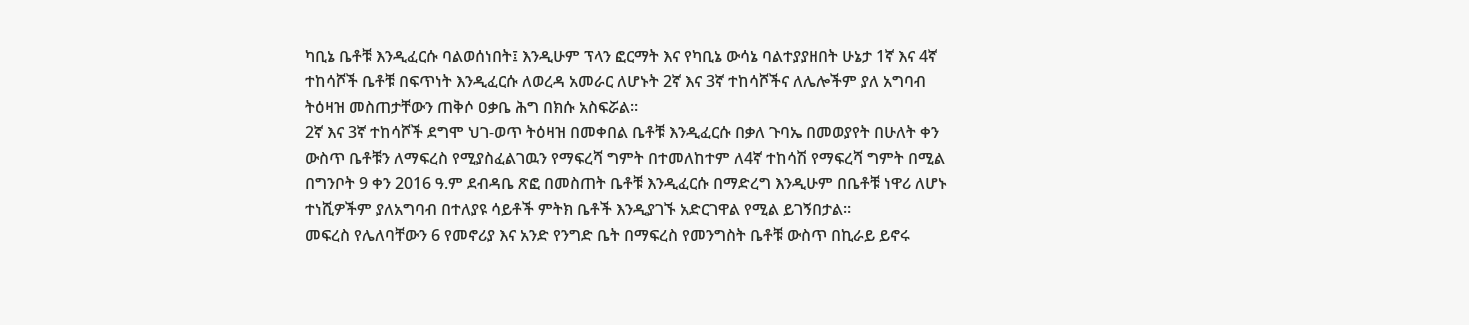ካቢኔ ቤቶቹ እንዲፈርሱ ባልወሰነበት፤ እንዲሁም ፕላን ፎርማት እና የካቢኔ ውሳኔ ባልተያያዘበት ሁኔታ 1ኛ እና 4ኛ ተከሳሾች ቤቶቹ በፍጥነት እንዲፈርሱ ለወረዳ አመራር ለሆኑት 2ኛ እና 3ኛ ተከሳሾችና ለሌሎችም ያለ አግባብ ትዕዛዝ መስጠታቸውን ጠቅሶ ዐቃቤ ሕግ በክሱ አስፍሯል።
2ኛ እና 3ኛ ተከሳሾች ደግሞ ህገ-ወጥ ትዕዛዝ በመቀበል ቤቶቹ እንዲፈርሱ በቃለ ጉባኤ በመወያየት በሁለት ቀን ውስጥ ቤቶቹን ለማፍረስ የሚያስፈልገዉን የማፍረሻ ግምት በተመለከተም ለ4ኛ ተከሳሽ የማፍረሻ ግምት በሚል በግንቦት 9 ቀን 2016 ዓ.ም ደብዳቤ ጽፎ በመስጠት ቤቶቹ እንዲፈርሱ በማድረግ እንዲሁም በቤቶቹ ነዋሪ ለሆኑ ተነሺዎችም ያለአግባብ በተለያዩ ሳይቶች ምትክ ቤቶች እንዲያገኙ አድርገዋል የሚል ይገኝበታል።
መፍረስ የሌለባቸውን 6 የመኖሪያ እና አንድ የንግድ ቤት በማፍረስ የመንግስት ቤቶቹ ውስጥ በኪራይ ይኖሩ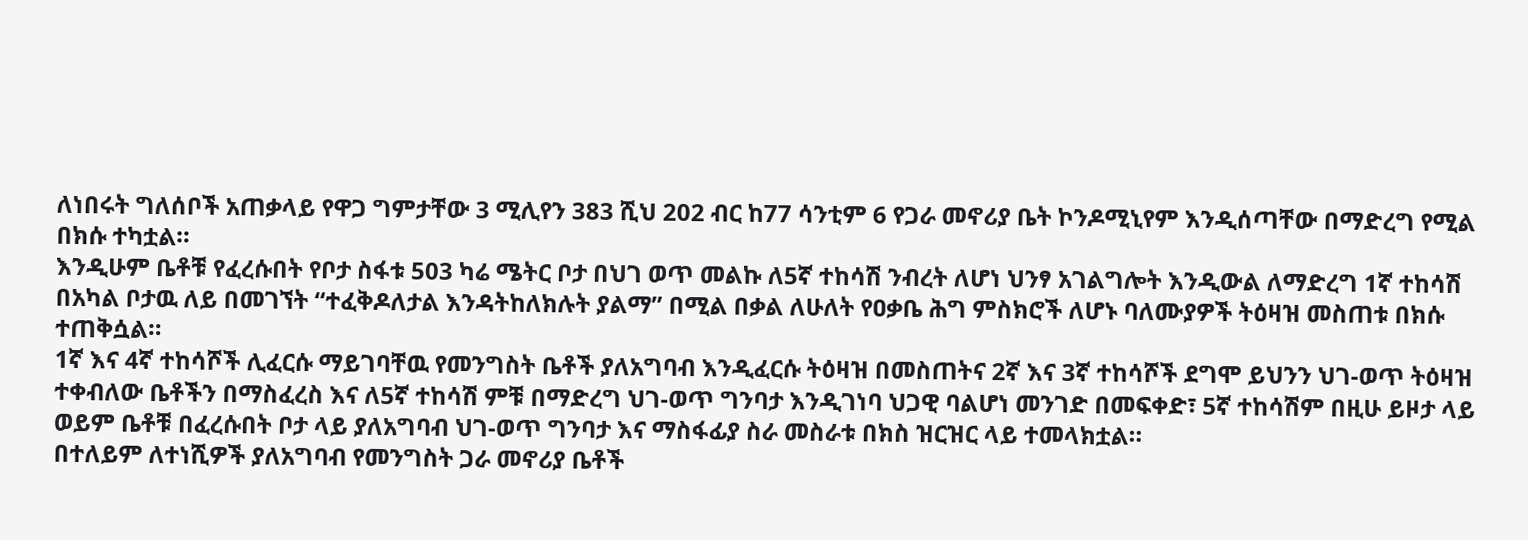ለነበሩት ግለሰቦች አጠቃላይ የዋጋ ግምታቸው 3 ሚሊየን 383 ሺህ 202 ብር ከ77 ሳንቲም 6 የጋራ መኖሪያ ቤት ኮንዶሚኒየም እንዲሰጣቸው በማድረግ የሚል በክሱ ተካቷል።
እንዲሁም ቤቶቹ የፈረሱበት የቦታ ስፋቱ 503 ካሬ ሜትር ቦታ በህገ ወጥ መልኩ ለ5ኛ ተከሳሽ ንብረት ለሆነ ህንፃ አገልግሎት እንዲውል ለማድረግ 1ኛ ተከሳሽ በአካል ቦታዉ ለይ በመገኘት “ተፈቅዶለታል እንዳትከለክሉት ያልማ” በሚል በቃል ለሁለት የዐቃቤ ሕግ ምስክሮች ለሆኑ ባለሙያዎች ትዕዛዝ መስጠቱ በክሱ ተጠቅሷል።
1ኛ እና 4ኛ ተከሳሾች ሊፈርሱ ማይገባቸዉ የመንግስት ቤቶች ያለአግባብ እንዲፈርሱ ትዕዛዝ በመስጠትና 2ኛ እና 3ኛ ተከሳሾች ደግሞ ይህንን ህገ-ወጥ ትዕዛዝ ተቀብለው ቤቶችን በማስፈረስ እና ለ5ኛ ተከሳሽ ምቹ በማድረግ ህገ-ወጥ ግንባታ እንዲገነባ ህጋዊ ባልሆነ መንገድ በመፍቀድ፣ 5ኛ ተከሳሽም በዚሁ ይዞታ ላይ ወይም ቤቶቹ በፈረሱበት ቦታ ላይ ያለአግባብ ህገ-ወጥ ግንባታ እና ማስፋፊያ ስራ መስራቱ በክስ ዝርዝር ላይ ተመላክቷል።
በተለይም ለተነሺዎች ያለአግባብ የመንግስት ጋራ መኖሪያ ቤቶች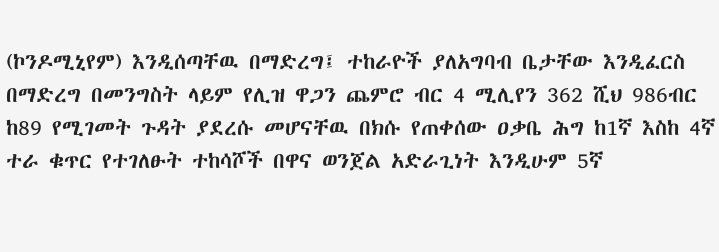(ኮንዶሚኒየም) እንዲሰጣቸዉ በማድረግ፤ ተከራዮች ያለአግባብ ቤታቸው እንዲፈርስ በማድረግ በመንግስት ላይም የሊዝ ዋጋን ጨምሮ ብር 4 ሚሊየን 362 ሺህ 986ብር ከ89 የሚገመት ጉዳት ያደረሱ መሆናቸዉ በክሱ የጠቀሰው ዐቃቤ ሕግ ከ1ኛ እስከ 4ኛ ተራ ቁጥር የተገለፁት ተከሳሾች በዋና ወንጀል አድራጊነት እንዲሁም 5ኛ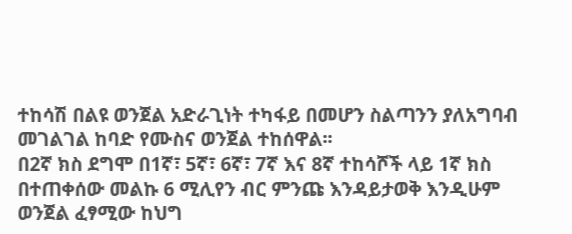ተከሳሽ በልዩ ወንጀል አድራጊነት ተካፋይ በመሆን ስልጣንን ያለአግባብ መገልገል ከባድ የሙስና ወንጀል ተከሰዋል፡፡
በ2ኛ ክስ ደግሞ በ1ኛ፣ 5ኛ፣ 6ኛ፣ 7ኛ እና 8ኛ ተከሳሾች ላይ 1ኛ ክስ በተጠቀሰው መልኩ 6 ሚሊየን ብር ምንጩ እንዳይታወቅ እንዲሁም ወንጀል ፈፃሚው ከህግ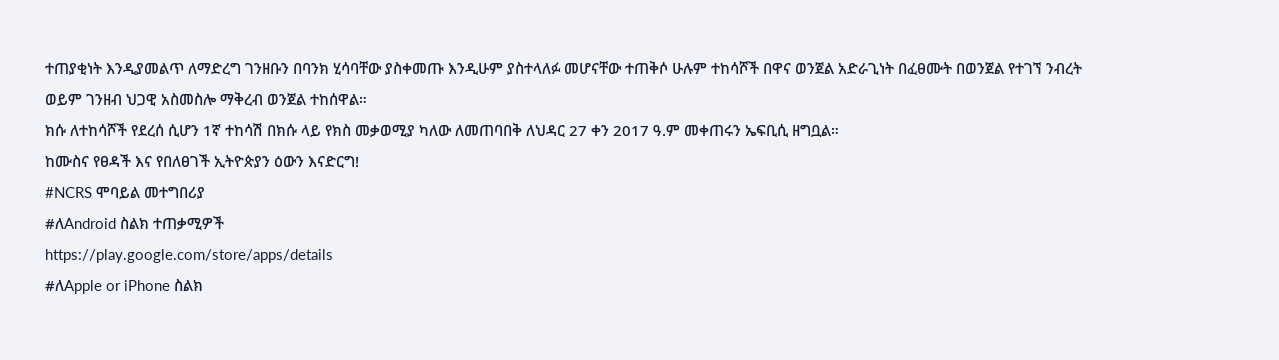ተጠያቂነት እንዲያመልጥ ለማድረግ ገንዘቡን በባንክ ሂሳባቸው ያስቀመጡ እንዲሁም ያስተላለፉ መሆናቸው ተጠቅሶ ሁሉም ተከሳሾች በዋና ወንጀል አድራጊነት በፈፀሙት በወንጀል የተገኘ ንብረት ወይም ገንዘብ ህጋዊ አስመስሎ ማቅረብ ወንጀል ተከሰዋል።
ክሱ ለተከሳሾች የደረሰ ሲሆን 1ኛ ተከሳሽ በክሱ ላይ የክስ መቃወሚያ ካለው ለመጠባበቅ ለህዳር 27 ቀን 2017 ዓ.ም መቀጠሩን ኤፍቢሲ ዘግቧል።
ከሙስና የፀዳች እና የበለፀገች ኢትዮጵያን ዕውን እናድርግ!
#NCRS ሞባይል መተግበሪያ
#ለAndroid ስልክ ተጠቃሚዎች
https://play.google.com/store/apps/details
#ለApple or iPhone ስልክ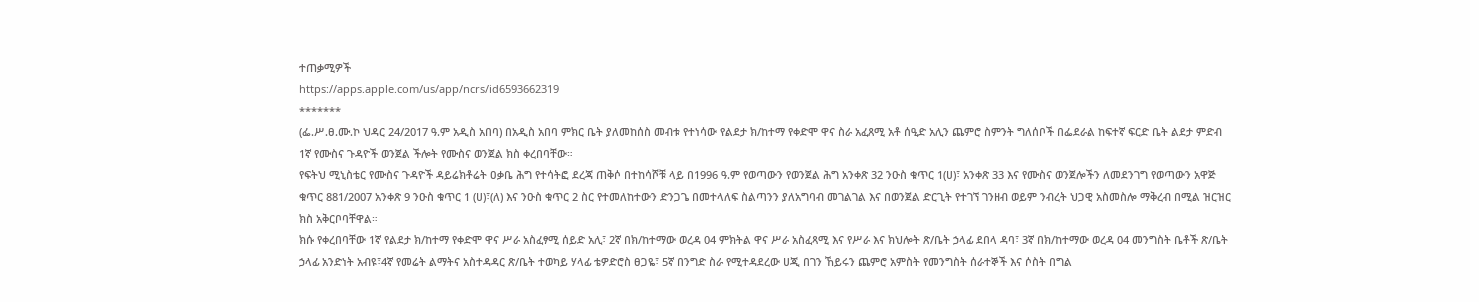ተጠቃሚዎች
https://apps.apple.com/us/app/ncrs/id6593662319
*******
(ፌ.ሥ.ፀ.ሙ.ኮ ህዳር 24/2017 ዓ.ም አዲስ አበባ) በአዲስ አበባ ምክር ቤት ያለመከሰስ መብቱ የተነሳው የልደታ ክ/ከተማ የቀድሞ ዋና ስራ አፈጸሚ አቶ ሰዒድ አሊን ጨምሮ ስምንት ግለሰቦች በፌደራል ከፍተኛ ፍርድ ቤት ልደታ ምድብ 1ኛ የሙስና ጉዳዮች ወንጀል ችሎት የሙስና ወንጀል ክስ ቀረበባቸው።
የፍትህ ሚኒስቴር የሙስና ጉዳዮች ዳይሬክቶሬት ዐቃቤ ሕግ የተሳትፎ ደረጃ ጠቅሶ በተከሳሾቹ ላይ በ1996 ዓ.ም የወጣውን የወንጀል ሕግ አንቀጽ 32 ንዑስ ቁጥር 1(ሀ)፣ አንቀጽ 33 እና የሙስና ወንጀሎችን ለመደንገግ የወጣውን አዋጅ ቁጥር 881/2007 አንቀጽ 9 ንዑስ ቁጥር 1 (ሀ)፣(ለ) እና ንዑስ ቁጥር 2 ስር የተመለከተውን ድንጋጌ በመተላለፍ ስልጣንን ያለአግባብ መገልገል እና በወንጀል ድርጊት የተገኘ ገንዘብ ወይም ንብረት ህጋዊ አስመስሎ ማቅረብ በሚል ዝርዝር ክስ አቅርቦባቸዋል።
ክሱ የቀረበባቸው 1ኛ የልደታ ክ/ከተማ የቀድሞ ዋና ሥራ አስፈፃሚ ሰይድ አሊ፣ 2ኛ በክ/ከተማው ወረዳ 04 ምክትል ዋና ሥራ አስፈጻሚ እና የሥራ እና ክህሎት ጽ/ቤት ኃላፊ ደበላ ዳባ፣ 3ኛ በክ/ከተማው ወረዳ 04 መንግስት ቤቶች ጽ/ቤት ኃላፊ አንድነት አብዩ፣4ኛ የመሬት ልማትና አስተዳዳር ጽ/ቤት ተወካይ ሃላፊ ቴዎድሮስ ፀጋዬ፣ 5ኛ በንግድ ስራ የሚተዳደረው ሀጂ በገን ኸይሩን ጨምሮ አምስት የመንግስት ሰራተኞች እና ሶስት በግል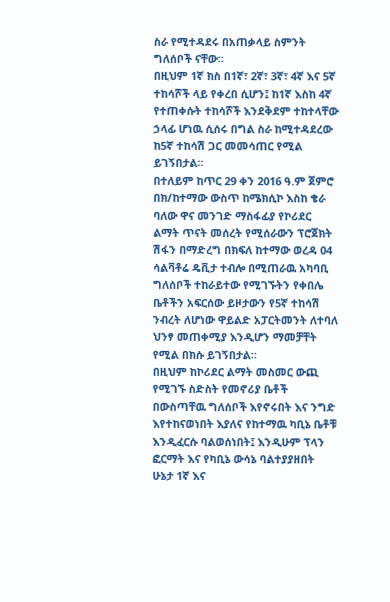ስራ የሚተዳደሩ በአጠቃላይ ስምንት ግለሰቦች ናቸው።
በዚህም 1ኛ ክስ በ1ኛ፣ 2ኛ፣ 3ኛ፣ 4ኛ እና 5ኛ ተከሳሾች ላይ የቀረበ ሲሆን፤ ከ1ኛ እስከ 4ኛ የተጠቀሱት ተከሳሾች እንደቅደም ተከተላቸው ኃላፊ ሆነዉ ሲሰሩ በግል ስራ ከሚተዳደረው ከ5ኛ ተከሳሽ ጋር መመሳጠር የሚል ይገኝበታል።
በተለይም ከጥር 29 ቀን 2016 ዓ.ም ጀምሮ በክ/ከተማው ውስጥ ከሜክሲኮ እስከ ቄራ ባለው ዋና መንገድ ማስፋፊያ የኮሪደር ልማት ጥናት መሰረት የሚሰራውን ፕሮጀክት ሽፋን በማድረግ በክፍለ ከተማው ወረዳ 04 ሳልቫቶሬ ዴቪታ ተብሎ በሚጠራዉ አካባቢ ግለሰቦች ተከራይተው የሚገኙትን የቀበሌ ቤቶችን አፍርሰው ይዞታውን የ5ኛ ተከሳሽ ንብረት ለሆነው ዋይልድ አፓርትመንት ለተባለ ህንፃ መጠቀሚያ እንዲሆን ማመቻቸት የሚል በክሱ ይገኝበታል።
በዚህም ከኮሪደር ልማት መስመር ውጪ የሚገኙ ስድስት የመኖሪያ ቤቶች በውስጣቸዉ ግለሰቦች እየኖሩበት እና ንግድ እየተከናወነበት እያለና የከተማዉ ካቢኔ ቤቶቹ እንዲፈርሱ ባልወሰነበት፤ እንዲሁም ፕላን ፎርማት እና የካቢኔ ውሳኔ ባልተያያዘበት ሁኔታ 1ኛ እና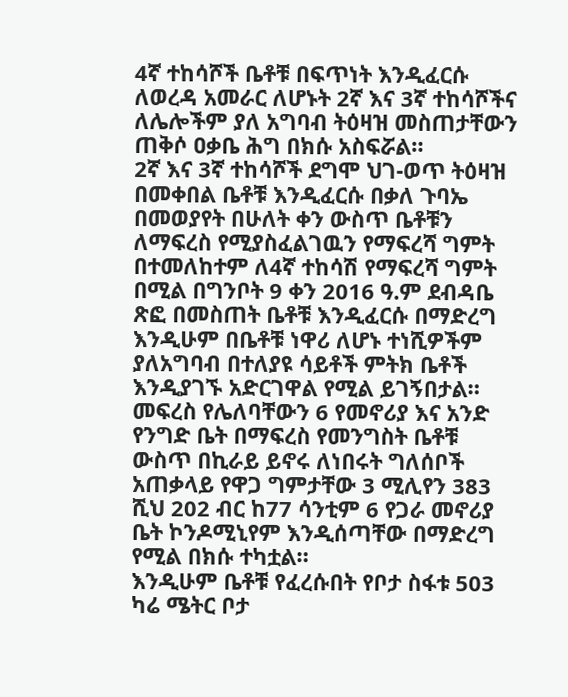4ኛ ተከሳሾች ቤቶቹ በፍጥነት እንዲፈርሱ ለወረዳ አመራር ለሆኑት 2ኛ እና 3ኛ ተከሳሾችና ለሌሎችም ያለ አግባብ ትዕዛዝ መስጠታቸውን ጠቅሶ ዐቃቤ ሕግ በክሱ አስፍሯል።
2ኛ እና 3ኛ ተከሳሾች ደግሞ ህገ-ወጥ ትዕዛዝ በመቀበል ቤቶቹ እንዲፈርሱ በቃለ ጉባኤ በመወያየት በሁለት ቀን ውስጥ ቤቶቹን ለማፍረስ የሚያስፈልገዉን የማፍረሻ ግምት በተመለከተም ለ4ኛ ተከሳሽ የማፍረሻ ግምት በሚል በግንቦት 9 ቀን 2016 ዓ.ም ደብዳቤ ጽፎ በመስጠት ቤቶቹ እንዲፈርሱ በማድረግ እንዲሁም በቤቶቹ ነዋሪ ለሆኑ ተነሺዎችም ያለአግባብ በተለያዩ ሳይቶች ምትክ ቤቶች እንዲያገኙ አድርገዋል የሚል ይገኝበታል።
መፍረስ የሌለባቸውን 6 የመኖሪያ እና አንድ የንግድ ቤት በማፍረስ የመንግስት ቤቶቹ ውስጥ በኪራይ ይኖሩ ለነበሩት ግለሰቦች አጠቃላይ የዋጋ ግምታቸው 3 ሚሊየን 383 ሺህ 202 ብር ከ77 ሳንቲም 6 የጋራ መኖሪያ ቤት ኮንዶሚኒየም እንዲሰጣቸው በማድረግ የሚል በክሱ ተካቷል።
እንዲሁም ቤቶቹ የፈረሱበት የቦታ ስፋቱ 503 ካሬ ሜትር ቦታ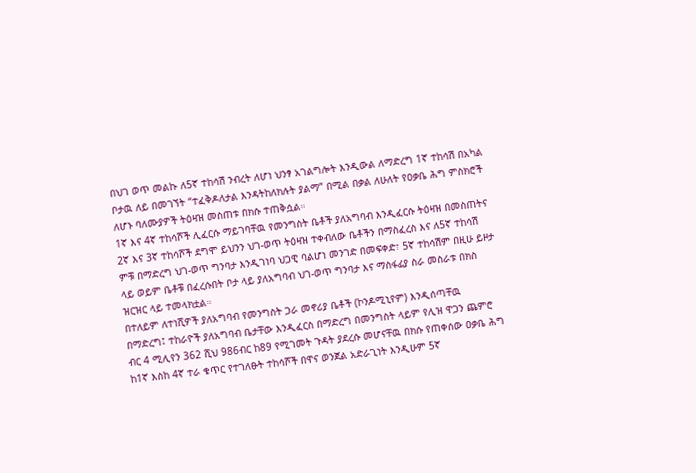በህገ ወጥ መልኩ ለ5ኛ ተከሳሽ ንብረት ለሆነ ህንፃ አገልግሎት እንዲውል ለማድረግ 1ኛ ተከሳሽ በአካል ቦታዉ ለይ በመገኘት “ተፈቅዶለታል እንዳትከለክሉት ያልማ” በሚል በቃል ለሁለት የዐቃቤ ሕግ ምስክሮች ለሆኑ ባለሙያዎች ትዕዛዝ መስጠቱ በክሱ ተጠቅሷል።
1ኛ እና 4ኛ ተከሳሾች ሊፈርሱ ማይገባቸዉ የመንግስት ቤቶች ያለአግባብ እንዲፈርሱ ትዕዛዝ በመስጠትና 2ኛ እና 3ኛ ተከሳሾች ደግሞ ይህንን ህገ-ወጥ ትዕዛዝ ተቀብለው ቤቶችን በማስፈረስ እና ለ5ኛ ተከሳሽ ምቹ በማድረግ ህገ-ወጥ ግንባታ እንዲገነባ ህጋዊ ባልሆነ መንገድ በመፍቀድ፣ 5ኛ ተከሳሽም በዚሁ ይዞታ ላይ ወይም ቤቶቹ በፈረሱበት ቦታ ላይ ያለአግባብ ህገ-ወጥ ግንባታ እና ማስፋፊያ ስራ መስራቱ በክስ ዝርዝር ላይ ተመላክቷል።
በተለይም ለተነሺዎች ያለአግባብ የመንግስት ጋራ መኖሪያ ቤቶች (ኮንዶሚኒየም) እንዲሰጣቸዉ በማድረግ፤ ተከራዮች ያለአግባብ ቤታቸው እንዲፈርስ በማድረግ በመንግስት ላይም የሊዝ ዋጋን ጨምሮ ብር 4 ሚሊየን 362 ሺህ 986ብር ከ89 የሚገመት ጉዳት ያደረሱ መሆናቸዉ በክሱ የጠቀሰው ዐቃቤ ሕግ ከ1ኛ እስከ 4ኛ ተራ ቁጥር የተገለፁት ተከሳሾች በዋና ወንጀል አድራጊነት እንዲሁም 5ኛ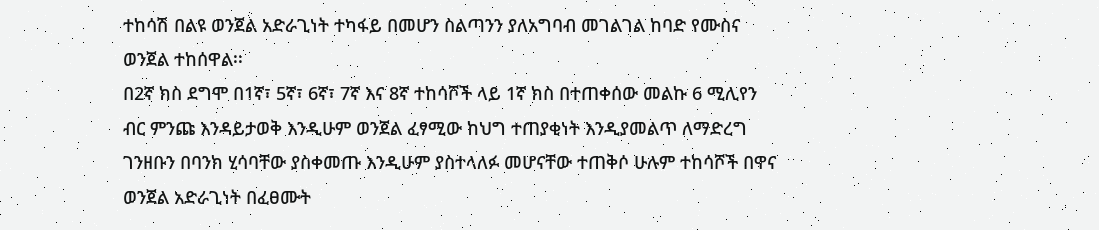ተከሳሽ በልዩ ወንጀል አድራጊነት ተካፋይ በመሆን ስልጣንን ያለአግባብ መገልገል ከባድ የሙስና ወንጀል ተከሰዋል፡፡
በ2ኛ ክስ ደግሞ በ1ኛ፣ 5ኛ፣ 6ኛ፣ 7ኛ እና 8ኛ ተከሳሾች ላይ 1ኛ ክስ በተጠቀሰው መልኩ 6 ሚሊየን ብር ምንጩ እንዳይታወቅ እንዲሁም ወንጀል ፈፃሚው ከህግ ተጠያቂነት እንዲያመልጥ ለማድረግ ገንዘቡን በባንክ ሂሳባቸው ያስቀመጡ እንዲሁም ያስተላለፉ መሆናቸው ተጠቅሶ ሁሉም ተከሳሾች በዋና ወንጀል አድራጊነት በፈፀሙት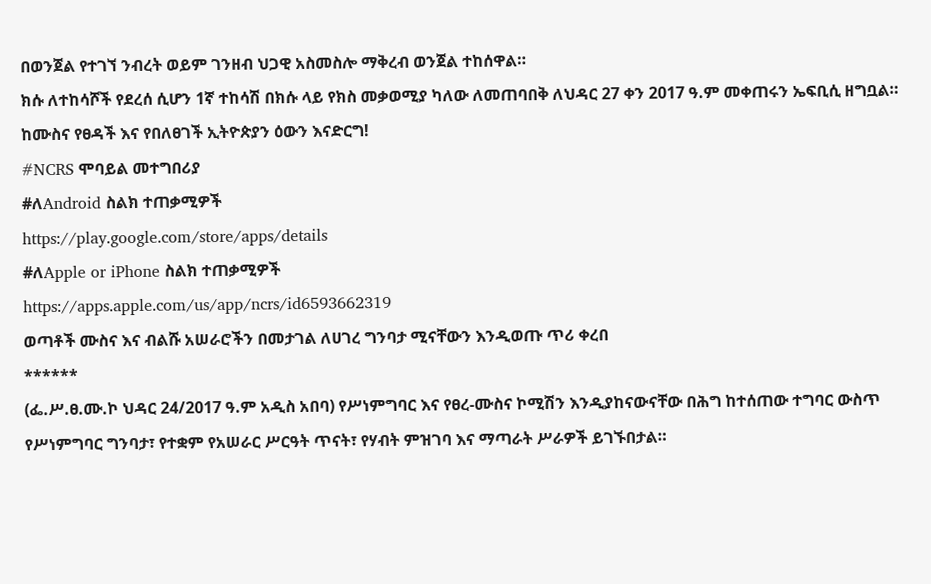በወንጀል የተገኘ ንብረት ወይም ገንዘብ ህጋዊ አስመስሎ ማቅረብ ወንጀል ተከሰዋል።
ክሱ ለተከሳሾች የደረሰ ሲሆን 1ኛ ተከሳሽ በክሱ ላይ የክስ መቃወሚያ ካለው ለመጠባበቅ ለህዳር 27 ቀን 2017 ዓ.ም መቀጠሩን ኤፍቢሲ ዘግቧል።
ከሙስና የፀዳች እና የበለፀገች ኢትዮጵያን ዕውን እናድርግ!
#NCRS ሞባይል መተግበሪያ
#ለAndroid ስልክ ተጠቃሚዎች
https://play.google.com/store/apps/details
#ለApple or iPhone ስልክ ተጠቃሚዎች
https://apps.apple.com/us/app/ncrs/id6593662319
ወጣቶች ሙስና እና ብልሹ አሠራሮችን በመታገል ለሀገረ ግንባታ ሚናቸውን እንዲወጡ ጥሪ ቀረበ
******
(ፌ.ሥ.ፀ.ሙ.ኮ ህዳር 24/2017 ዓ.ም አዲስ አበባ) የሥነምግባር እና የፀረ-ሙስና ኮሚሽን እንዲያከናውናቸው በሕግ ከተሰጠው ተግባር ውስጥ የሥነምግባር ግንባታ፣ የተቋም የአሠራር ሥርዓት ጥናት፣ የሃብት ምዝገባ እና ማጣራት ሥራዎች ይገኙበታል።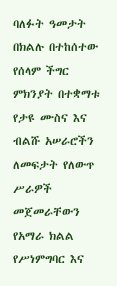ባለፉት ዓመታት በክልሉ በተከሰተው የሰላም ችግር ምክንያት በተቋማቱ የታዩ ሙስና እና ብልሹ አሠራሮችን ለመፍታት የለውጥ ሥራዎች መጀመራቸውን የአማራ ክልል የሥነምግባር እና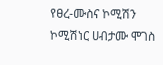የፀረ-ሙስና ኮሚሽን ኮሚሽነር ሀብታሙ ሞገስ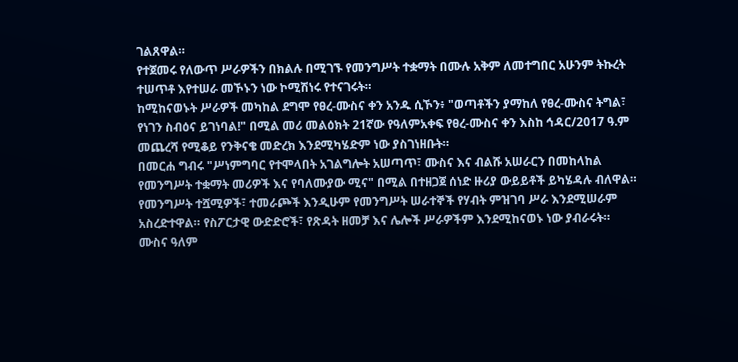ገልጸዋል።
የተጀመሩ የለውጥ ሥራዎችን በክልሉ በሚገኙ የመንግሥት ተቋማት በሙሉ አቅም ለመተግበር አሁንም ትኩረት ተሠጥቶ እየተሠራ መኾኑን ነው ኮሚሽነሩ የተናገሩት።
ከሚከናወኑት ሥራዎች መካከል ደግሞ የፀረ-ሙስና ቀን አንዱ ሲኾን፥ "ወጣቶችን ያማከለ የፀረ-ሙስና ትግል፣ የነገን ስብዕና ይገነባል!" በሚል መሪ መልዕክት 21ኛው የዓለምአቀፍ የፀረ-ሙስና ቀን እስከ ኅዳር/2017 ዓ.ም መጨረሻ የሚቆይ የንቅናቄ መድረክ እንደሚካሄድም ነው ያስገነዘቡት።
በመርሐ ግብሩ "ሥነምግባር የተሞላበት አገልግሎት አሠጣጥ፣ ሙስና እና ብልሹ አሠራርን በመከላከል የመንግሥት ተቋማት መሪዎች እና የባለሙያው ሚና" በሚል በተዘጋጀ ሰነድ ዙሪያ ውይይቶች ይካሄዳሉ ብለዋል።
የመንግሥት ተሿሚዎች፣ ተመራጮች እንዲሁም የመንግሥት ሠራተኞች የሃብት ምዝገባ ሥራ እንደሚሠራም አስረድተዋል። የስፖርታዊ ውድድሮች፣ የጽዳት ዘመቻ እና ሌሎች ሥራዎችም እንደሚከናወኑ ነው ያብራሩት።
ሙስና ዓለም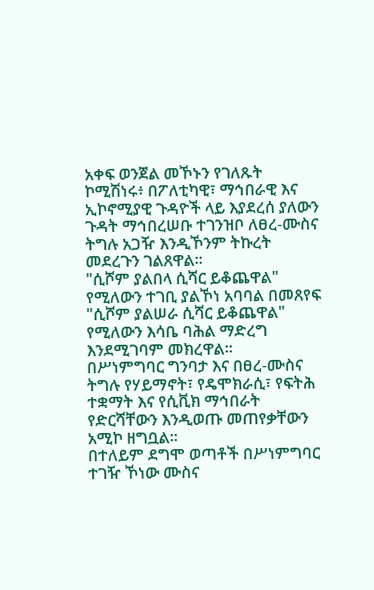አቀፍ ወንጀል መኾኑን የገለጹት ኮሚሽነሩ፥ በፖለቲካዊ፣ ማኅበራዊ እና ኢኮኖሚያዊ ጉዳዮች ላይ እያደረሰ ያለውን ጉዳት ማኅበረሠቡ ተገንዝቦ ለፀረ-ሙስና ትግሉ አጋዥ እንዲኾንም ትኩረት መደረጉን ገልጸዋል።
"ሲሾም ያልበላ ሲሻር ይቆጨዋል" የሚለውን ተገቢ ያልኾነ አባባል በመጸየፍ "ሲሾም ያልሠራ ሲሻር ይቆጨዋል" የሚለውን እሳቤ ባሕል ማድረግ እንደሚገባም መክረዋል።
በሥነምግባር ግንባታ እና በፀረ-ሙስና ትግሉ የሃይማኖት፣ የዴሞክራሲ፣ የፍትሕ ተቋማት እና የሲቪክ ማኅበራት የድርሻቸውን እንዲወጡ መጠየቃቸውን አሚኮ ዘግቧል።
በተለይም ደግሞ ወጣቶች በሥነምግባር ተገዥ ኾነው ሙስና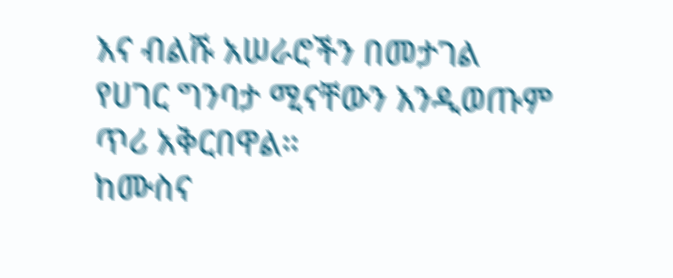እና ብልሹ አሠራሮችን በመታገል የሀገር ግንባታ ሚናቸውን እንዲወጡም ጥሪ አቅርበዋል።
ከሙስና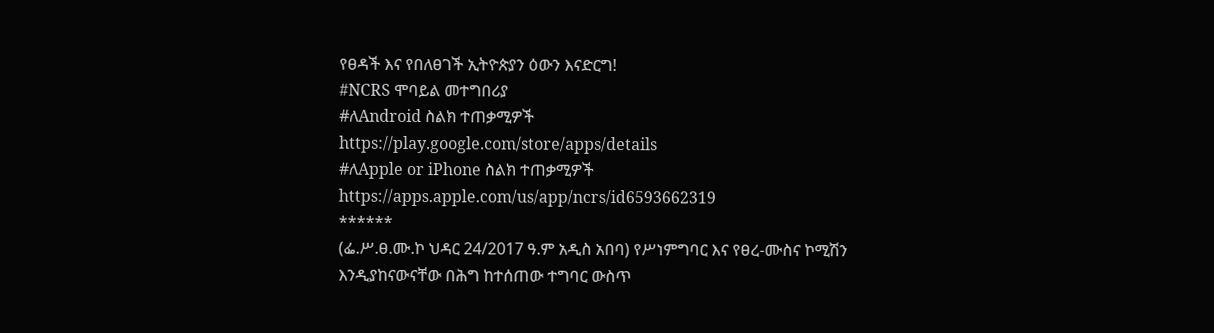የፀዳች እና የበለፀገች ኢትዮጵያን ዕውን እናድርግ!
#NCRS ሞባይል መተግበሪያ
#ለAndroid ስልክ ተጠቃሚዎች
https://play.google.com/store/apps/details
#ለApple or iPhone ስልክ ተጠቃሚዎች
https://apps.apple.com/us/app/ncrs/id6593662319
******
(ፌ.ሥ.ፀ.ሙ.ኮ ህዳር 24/2017 ዓ.ም አዲስ አበባ) የሥነምግባር እና የፀረ-ሙስና ኮሚሽን እንዲያከናውናቸው በሕግ ከተሰጠው ተግባር ውስጥ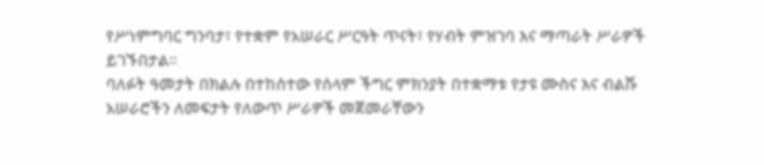የሥነምግባር ግንባታ፣ የተቋም የአሠራር ሥርዓት ጥናት፣ የሃብት ምዝገባ እና ማጣራት ሥራዎች ይገኙበታል።
ባለፉት ዓመታት በክልሉ በተከሰተው የሰላም ችግር ምክንያት በተቋማቱ የታዩ ሙስና እና ብልሹ አሠራሮችን ለመፍታት የለውጥ ሥራዎች መጀመራቸውን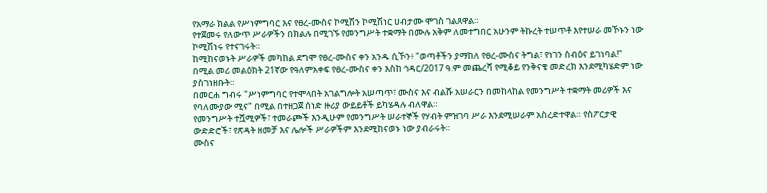የአማራ ክልል የሥነምግባር እና የፀረ-ሙስና ኮሚሽን ኮሚሽነር ሀብታሙ ሞገስ ገልጸዋል።
የተጀመሩ የለውጥ ሥራዎችን በክልሉ በሚገኙ የመንግሥት ተቋማት በሙሉ አቅም ለመተግበር አሁንም ትኩረት ተሠጥቶ እየተሠራ መኾኑን ነው ኮሚሽነሩ የተናገሩት።
ከሚከናወኑት ሥራዎች መካከል ደግሞ የፀረ-ሙስና ቀን አንዱ ሲኾን፥ "ወጣቶችን ያማከለ የፀረ-ሙስና ትግል፣ የነገን ስብዕና ይገነባል!" በሚል መሪ መልዕክት 21ኛው የዓለምአቀፍ የፀረ-ሙስና ቀን እስከ ኅዳር/2017 ዓ.ም መጨረሻ የሚቆይ የንቅናቄ መድረክ እንደሚካሄድም ነው ያስገነዘቡት።
በመርሐ ግብሩ "ሥነምግባር የተሞላበት አገልግሎት አሠጣጥ፣ ሙስና እና ብልሹ አሠራርን በመከላከል የመንግሥት ተቋማት መሪዎች እና የባለሙያው ሚና" በሚል በተዘጋጀ ሰነድ ዙሪያ ውይይቶች ይካሄዳሉ ብለዋል።
የመንግሥት ተሿሚዎች፣ ተመራጮች እንዲሁም የመንግሥት ሠራተኞች የሃብት ምዝገባ ሥራ እንደሚሠራም አስረድተዋል። የስፖርታዊ ውድድሮች፣ የጽዳት ዘመቻ እና ሌሎች ሥራዎችም እንደሚከናወኑ ነው ያብራሩት።
ሙስና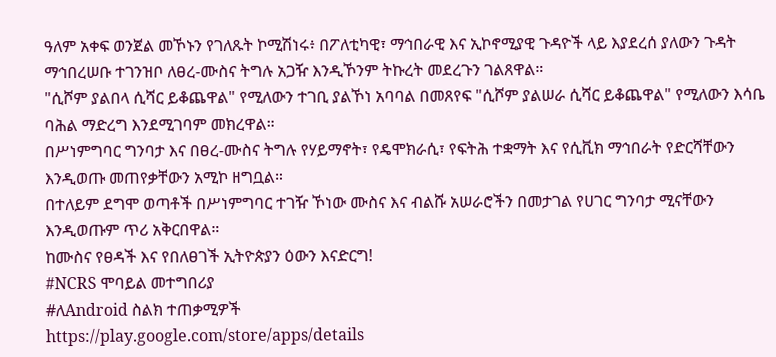ዓለም አቀፍ ወንጀል መኾኑን የገለጹት ኮሚሽነሩ፥ በፖለቲካዊ፣ ማኅበራዊ እና ኢኮኖሚያዊ ጉዳዮች ላይ እያደረሰ ያለውን ጉዳት ማኅበረሠቡ ተገንዝቦ ለፀረ-ሙስና ትግሉ አጋዥ እንዲኾንም ትኩረት መደረጉን ገልጸዋል።
"ሲሾም ያልበላ ሲሻር ይቆጨዋል" የሚለውን ተገቢ ያልኾነ አባባል በመጸየፍ "ሲሾም ያልሠራ ሲሻር ይቆጨዋል" የሚለውን እሳቤ ባሕል ማድረግ እንደሚገባም መክረዋል።
በሥነምግባር ግንባታ እና በፀረ-ሙስና ትግሉ የሃይማኖት፣ የዴሞክራሲ፣ የፍትሕ ተቋማት እና የሲቪክ ማኅበራት የድርሻቸውን እንዲወጡ መጠየቃቸውን አሚኮ ዘግቧል።
በተለይም ደግሞ ወጣቶች በሥነምግባር ተገዥ ኾነው ሙስና እና ብልሹ አሠራሮችን በመታገል የሀገር ግንባታ ሚናቸውን እንዲወጡም ጥሪ አቅርበዋል።
ከሙስና የፀዳች እና የበለፀገች ኢትዮጵያን ዕውን እናድርግ!
#NCRS ሞባይል መተግበሪያ
#ለAndroid ስልክ ተጠቃሚዎች
https://play.google.com/store/apps/details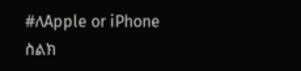#ለApple or iPhone ስልክ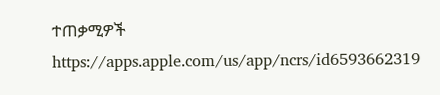ተጠቃሚዎች
https://apps.apple.com/us/app/ncrs/id6593662319